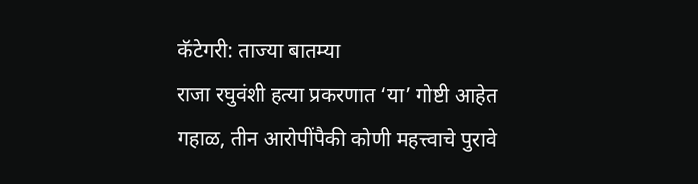कॅटेगरी: ताज्या बातम्या
राजा रघुवंशी हत्या प्रकरणात ‘या’ गोष्टी आहेत गहाळ, तीन आरोपींपैकी कोणी महत्त्वाचे पुरावे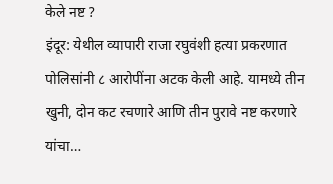केले नष्ट ?
इंदूर: येथील व्यापारी राजा रघुवंशी हत्या प्रकरणात पोलिसांनी ८ आरोपींना अटक केली आहे. यामध्ये तीन खुनी, दोन कट रचणारे आणि तीन पुरावे नष्ट करणारे यांचा…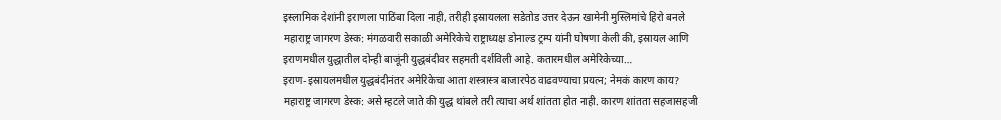इस्लामिक देशांनी इराणला पाठिंबा दिला नाही, तरीही इस्रायलला सडेतोड उत्तर देऊन खामेनी मुस्लिमांचे हिरो बनले
महाराष्ट्र जागरण डेस्क: मंगळवारी सकाळी अमेरिकेचे राष्ट्राध्यक्ष डोनाल्ड ट्रम्प यांनी घोषणा केली की, इस्रायल आणि इराणमधील युद्धातील दोन्ही बाजूंनी युद्धबंदीवर सहमती दर्शविली आहे. कतारमधील अमेरिकेच्या…
इराण-इस्रायलमधील युद्धबंदीनंतर अमेरिकेचा आता शस्त्रास्त्र बाजारपेठ वाढवण्याचा प्रयत्न; नेमकं कारण काय?
महाराष्ट्र जागरण डेस्क: असे म्हटले जाते की युद्ध थांबले तरी त्याचा अर्थ शांतता होत नाही. कारण शांतता सहजासहजी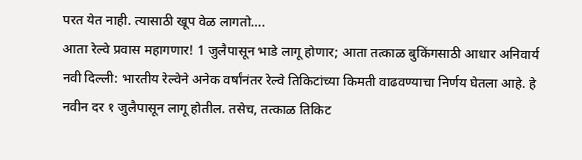परत येत नाही. त्यासाठी खूप वेळ लागतो….
आता रेल्वे प्रवास महागणार! 1 जुलैपासून भाडे लागू होणार; आता तत्काळ बुकिंगसाठी आधार अनिवार्य
नवी दिल्ली: भारतीय रेल्वेने अनेक वर्षांनंतर रेल्वे तिकिटांच्या किमती वाढवण्याचा निर्णय घेतला आहे. हे नवीन दर १ जुलैपासून लागू होतील. तसेच, तत्काळ तिकिट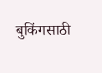बुकिंगसाठी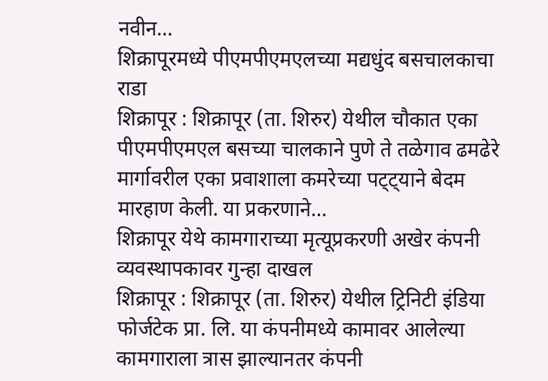नवीन…
शिक्रापूरमध्ये पीएमपीएमएलच्या मद्यधुंद बसचालकाचा राडा
शिक्रापूर : शिक्रापूर (ता. शिरुर) येथील चौकात एका पीएमपीएमएल बसच्या चालकाने पुणे ते तळेगाव ढमढेरे मार्गावरील एका प्रवाशाला कमरेच्या पट्ट्याने बेदम मारहाण केली. या प्रकरणाने…
शिक्रापूर येथे कामगाराच्या मृत्यूप्रकरणी अखेर कंपनी व्यवस्थापकावर गुन्हा दाखल
शिक्रापूर : शिक्रापूर (ता. शिरुर) येथील ट्रिनिटी इंडिया फोर्जटेक प्रा. लि. या कंपनीमध्ये कामावर आलेल्या कामगाराला त्रास झाल्यानतर कंपनी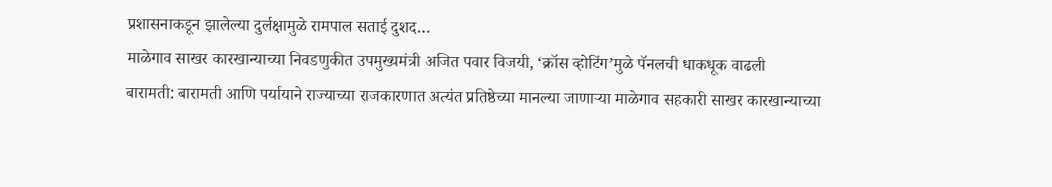प्रशासनाकडून झालेल्या दुर्लक्षामुळे रामपाल सताई दुशद…
माळेगाव साखर कारखान्याच्या निवडणुकीत उपमुख्यमंत्री अजित पवार विजयी, ‘क्रॉस व्होटिंग’मुळे पॅनलची धाकधूक वाढली
बारामती: बारामती आणि पर्यायाने राज्याच्या राजकारणात अत्यंत प्रतिष्ठेच्या मानल्या जाणाऱ्या माळेगाव सहकारी साखर कारखान्याच्या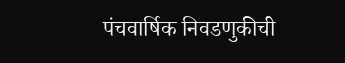पंचवार्षिक निवडणुकीची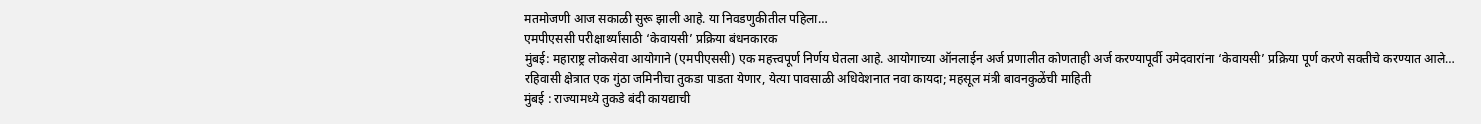मतमोजणी आज सकाळी सुरू झाली आहे. या निवडणुकीतील पहिला…
एमपीएससी परीक्षार्थ्यांसाठी ‘केवायसी’ प्रक्रिया बंधनकारक
मुंबई: महाराष्ट्र लोकसेवा आयोगाने (एमपीएससी) एक महत्त्वपूर्ण निर्णय घेतला आहे. आयोगाच्या ऑनलाईन अर्ज प्रणालीत कोणताही अर्ज करण्यापूर्वी उमेदवारांना ‘केवायसी’ प्रक्रिया पूर्ण करणे सक्तीचे करण्यात आले…
रहिवासी क्षेत्रात एक गुंठा जमिनीचा तुकडा पाडता येणार, येत्या पावसाळी अधिवेशनात नवा कायदा; महसूल मंत्री बावनकुळेंची माहिती
मुंबई : राज्यामध्ये तुकडे बंदी कायद्याची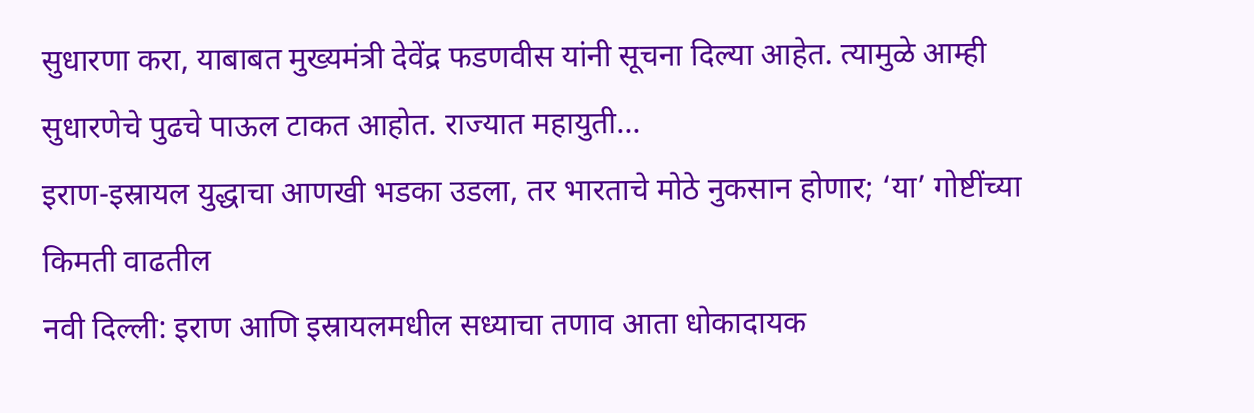सुधारणा करा, याबाबत मुख्यमंत्री देवेंद्र फडणवीस यांनी सूचना दिल्या आहेत. त्यामुळे आम्ही सुधारणेचे पुढचे पाऊल टाकत आहोत. राज्यात महायुती…
इराण-इस्रायल युद्धाचा आणखी भडका उडला, तर भारताचे मोठे नुकसान होणार; ‘या’ गोष्टींच्या किमती वाढतील
नवी दिल्ली: इराण आणि इस्रायलमधील सध्याचा तणाव आता धोकादायक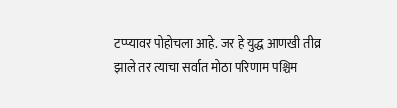टप्प्यावर पोहोचला आहे. जर हे युद्ध आणखी तीव्र झाले तर त्याचा सर्वात मोठा परिणाम पश्चिम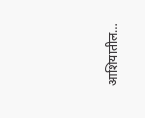आशियातील…